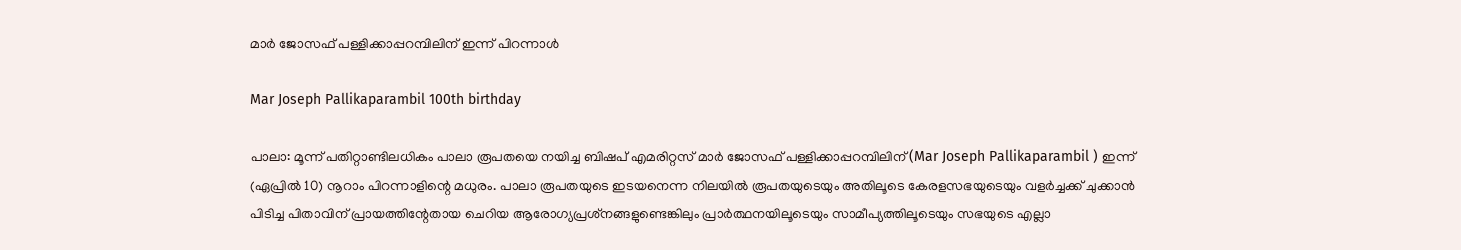മാര്‍ ജോസഫ് പള്ളിക്കാപ്പറമ്പിലിന് ഇന്ന് പിറന്നാള്‍

Mar Joseph Pallikaparambil 100th birthday

പാലാ: മൂന്ന് പതിറ്റാണ്ടിലധികം പാലാ രൂപതയെ നയിച്ച ബിഷപ് എമരിറ്റസ് മാര്‍ ജോസഫ് പള്ളിക്കാപ്പറമ്പിലിന് (Mar Joseph Pallikaparambil ) ഇന്ന് (ഏപ്രില്‍ 10) നൂറാം പിറന്നാളിന്റെ മധുരം. പാലാ രൂപതയുടെ ഇടയനെന്ന നിലയില്‍ രൂപതയുടെയും അതിലൂടെ കേരളസഭയുടെയും വളര്‍ച്ചക്ക് ചുക്കാന്‍ പിടിച്ച പിതാവിന് പ്രായത്തിന്റേതായ ചെറിയ ആരോഗ്യപ്രശ്‌നങ്ങളുണ്ടെങ്കിലും പ്രാര്‍ത്ഥനയിലൂടെയും സാമീപ്യത്തിലൂടെയും സഭയുടെ എല്ലാ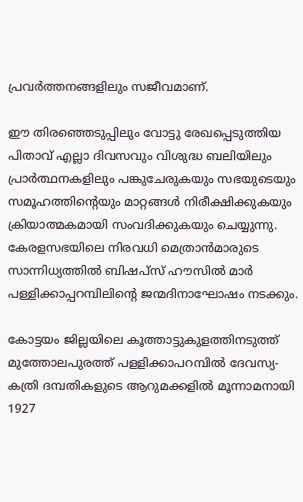പ്രവര്‍ത്തനങ്ങളിലും സജീവമാണ്.

ഈ തിരഞ്ഞെടുപ്പിലും വോട്ടു രേഖപ്പെടുത്തിയ പിതാവ് എല്ലാ ദിവസവും വിശുദ്ധ ബലിയിലും പ്രാര്‍ത്ഥനകളിലും പങ്കുചേരുകയും സഭയുടെയും സമൂഹത്തിന്റെയും മാറ്റങ്ങള്‍ നിരീക്ഷിക്കുകയും ക്രിയാത്മകമായി സംവദിക്കുകയും ചെയ്യുന്നു. കേരളസഭയിലെ നിരവധി മെത്രാന്‍മാരുടെ സാന്നിധ്യത്തില്‍ ബിഷപ്‌സ് ഹൗസില്‍ മാര്‍ പള്ളിക്കാപ്പറമ്പിലിന്റെ ജന്മദിനാഘോഷം നടക്കും.

കോട്ടയം ജില്ലയിലെ കൂത്താട്ടുകുളത്തിനടുത്ത്  മുത്തോലപുരത്ത് പളളിക്കാപറമ്പില്‍ ദേവസ്യ-കത്രി ദമ്പതികളുടെ ആറുമക്കളില്‍ മൂന്നാമനായി 1927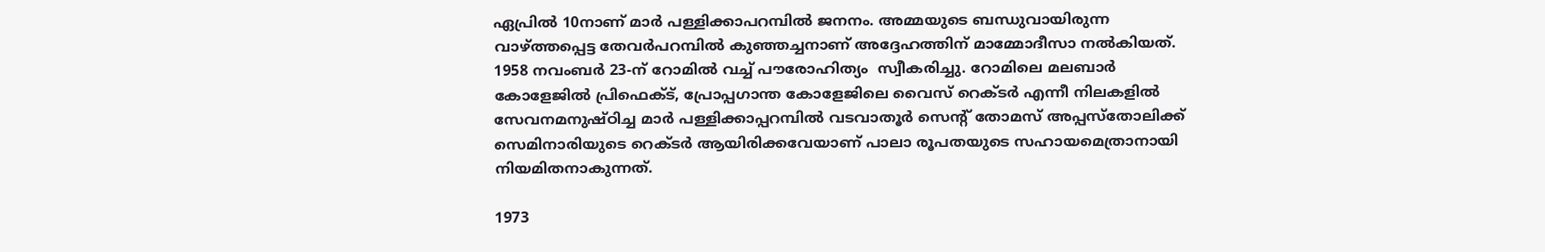ഏപ്രില്‍ 10നാണ് മാര്‍ പള്ളിക്കാപറമ്പില്‍ ജനനം. അമ്മയുടെ ബന്ധുവായിരുന്ന വാഴ്ത്തപ്പെട്ട തേവര്‍പറമ്പില്‍ കുഞ്ഞച്ചനാണ് അദ്ദേഹത്തിന് മാമ്മോദീസാ നല്‍കിയത്.  1958 നവംബര്‍ 23-ന് റോമില്‍ വച്ച് പൗരോഹിത്യം  സ്വീകരിച്ചു. റോമിലെ മലബാര്‍ കോളേജില്‍ പ്രിഫെക്ട്, പ്രോപ്പഗാന്ത കോളേജിലെ വൈസ് റെക്ടര്‍ എന്നീ നിലകളില്‍ സേവനമനുഷ്ഠിച്ച മാര്‍ പള്ളിക്കാപ്പറമ്പില്‍ വടവാതൂര്‍ സെന്റ് തോമസ് അപ്പസ്‌തോലിക്ക് സെമിനാരിയുടെ റെക്ടര്‍ ആയിരിക്കവേയാണ് പാലാ രൂപതയുടെ സഹായമെത്രാനായി നിയമിതനാകുന്നത്.

1973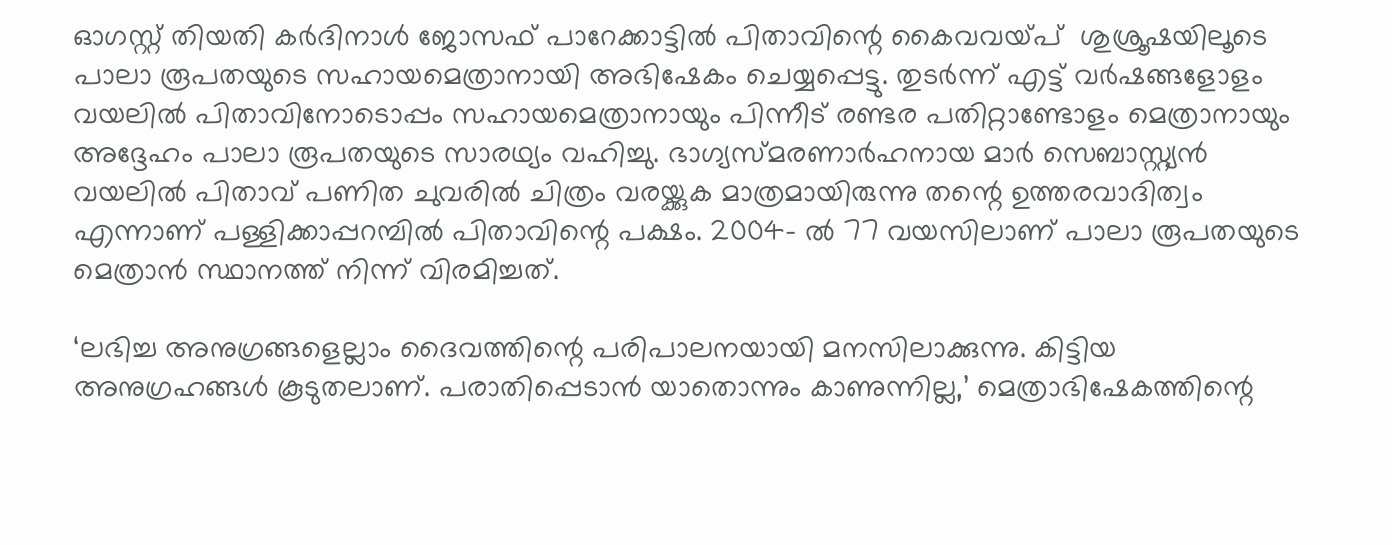ഓഗസ്റ്റ് തിയതി കര്‍ദിനാള്‍ ജോസഫ് പാറേക്കാട്ടില്‍ പിതാവിന്റെ കൈവവയ്പ്  ശുശ്രൂഷയിലൂടെ പാലാ രൂപതയുടെ സഹായമെത്രാനായി അഭിഷേകം ചെയ്യപ്പെട്ടു. തുടര്‍ന്ന് എട്ട് വര്‍ഷങ്ങളോളം വയലില്‍ പിതാവിനോടൊപ്പം സഹായമെത്രാനായും പിന്നീട് രണ്ടര പതിറ്റാണ്ടോളം മെത്രാനായും അദ്ദേഹം പാലാ രൂപതയുടെ സാരഥ്യം വഹിച്ചു. ഭാഗ്യസ്മരണാര്‍ഹനായ മാര്‍ സെബാസ്റ്റ്യന്‍ വയലില്‍ പിതാവ് പണിത ചുവരില്‍ ചിത്രം വരയ്ക്കുക മാത്രമായിരുന്നു തന്റെ ഉത്തരവാദിത്വം എന്നാണ് പള്ളിക്കാപ്പറമ്പില്‍ പിതാവിന്റെ പക്ഷം. 2004- ല്‍ 77 വയസിലാണ് പാലാ രൂപതയുടെ മെത്രാന്‍ സ്ഥാനത്ത് നിന്ന് വിരമിച്ചത്.

‘ലഭിച്ച അനുഗ്രങ്ങളെല്ലാം ദൈവത്തിന്റെ പരിപാലനയായി മനസിലാക്കുന്നു. കിട്ടിയ അനുഗ്രഹങ്ങള്‍ കൂടുതലാണ്. പരാതിപ്പെടാന്‍ യാതൊന്നും കാണുന്നില്ല,’ മെത്രാഭിഷേകത്തിന്റെ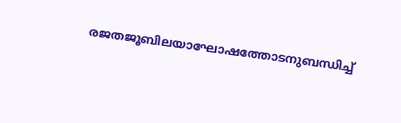രജതജൂബിലയാഘോഷത്തോടനുബന്ധിച്ച്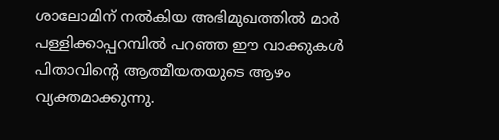ശാലോമിന് നല്‍കിയ അഭിമുഖത്തില്‍ മാര്‍ പള്ളിക്കാപ്പറമ്പില്‍ പറഞ്ഞ ഈ വാക്കുകള്‍ പിതാവിന്റെ ആത്മീയതയുടെ ആഴം വ്യക്തമാക്കുന്നു.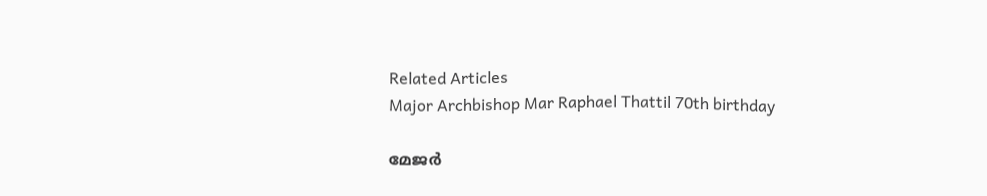Related Articles
Major Archbishop Mar Raphael Thattil 70th birthday

മേജര്‍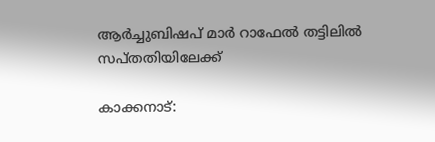ആര്‍ച്ചുബിഷപ് മാര്‍ റാഫേല്‍ തട്ടിലില്‍ സപ്തതിയിലേക്ക്

കാക്കനാട്: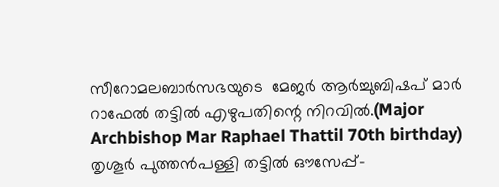സീറോമലബാര്‍സഭയുടെ  മേജര്‍ ആര്‍ച്ചുബിഷപ് മാര്‍ റാഫേല്‍ തട്ടില്‍ എഴുപതിന്റെ നിറവില്‍.(Major Archbishop Mar Raphael Thattil 70th birthday) തൃശൂര്‍ പുത്തന്‍പള്ളി തട്ടില്‍ ഔസേപ്പ്-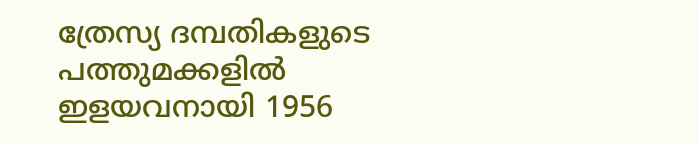ത്രേസ്യ ദമ്പതികളുടെ പത്തുമക്കളില്‍ ഇളയവനായി 1956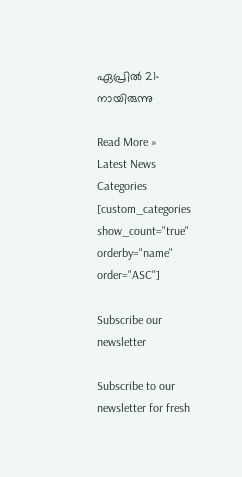ഏപ്രില്‍ 21-നായിരുന്നു

Read More »
Latest News
Categories
[custom_categories show_count="true" orderby="name" order="ASC"]

Subscribe our newsletter

Subscribe to our newsletter for fresh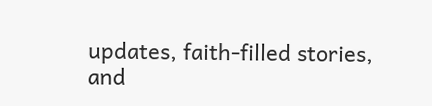updates, faith-filled stories, and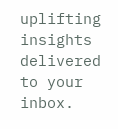uplifting insights delivered to your inbox.